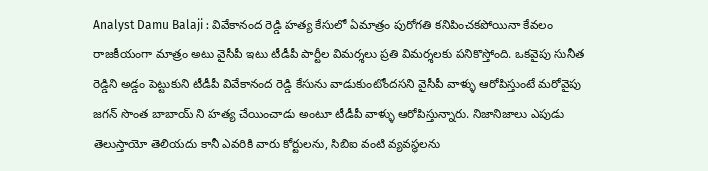Analyst Damu Balaji : వివేకానంద రెడ్డి హత్య కేసులో ఏమాత్రం పురోగతి కనిపించకపోయినా కేవలం రాజకీయంగా మాత్రం అటు వైసీపీ ఇటు టీడీపీ పార్టీల విమర్శలు ప్రతి విమర్శలకు పనికొస్తోంది. ఒకవైపు సునీత రెడ్డిని అడ్డం పెట్టుకుని టీడీపీ వివేకానంద రెడ్డి కేసును వాడుకుంటోందసని వైసీపీ వాళ్ళు ఆరోపిస్తుంటే మరోవైపు జగన్ సొంత బాబాయ్ ని హత్య చేయించాడు అంటూ టీడీపీ వాళ్ళు ఆరోపిస్తున్నారు. నిజానిజాలు ఎపుడు తెలుస్తాయో తెలియదు కానీ ఎవరికి వారు కోర్టులను, సిబిఐ వంటి వ్యవస్థలను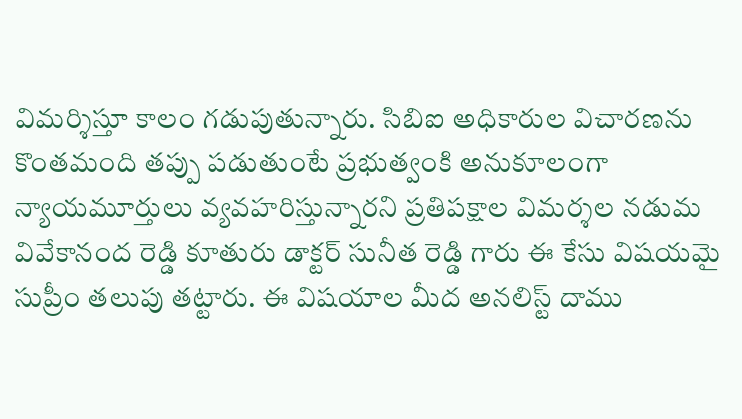విమర్శిస్తూ కాలం గడుపుతున్నారు. సిబిఐ అధికారుల విచారణను కొంతమంది తప్పు పడుతుంటే ప్రభుత్వంకి అనుకూలంగా న్యాయమూర్తులు వ్యవహరిస్తున్నారని ప్రతిపక్షాల విమర్శల నడుమ వివేకానంద రెడ్డి కూతురు డాక్టర్ సునీత రెడ్డి గారు ఈ కేసు విషయమై సుప్రీం తలుపు తట్టారు. ఈ విషయాల మీద అనలిస్ట్ దాము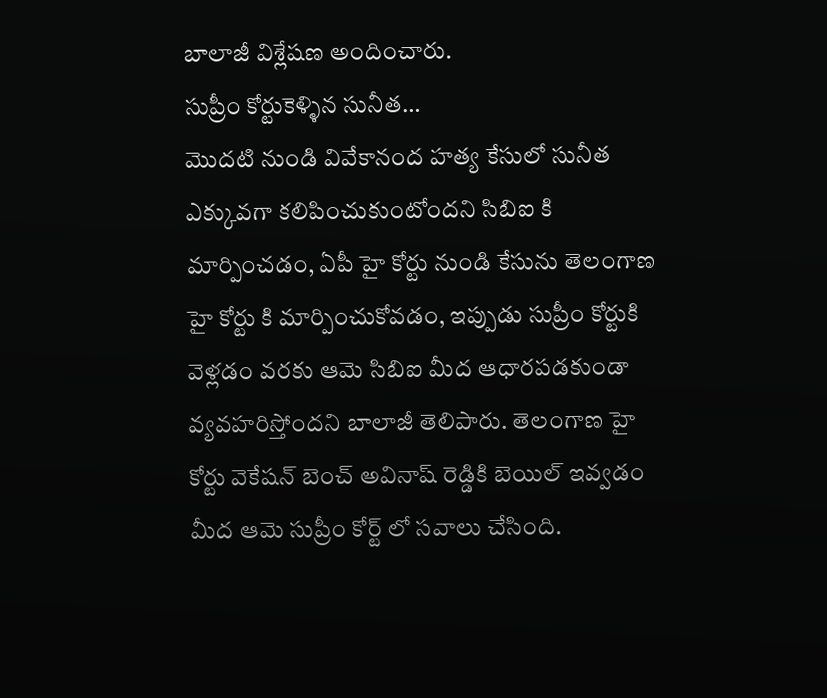బాలాజీ విశ్లేషణ అందించారు.
సుప్రీం కోర్టుకెళ్ళిన సునీత…
మొదటి నుండి వివేకానంద హత్య కేసులో సునీత ఎక్కువగా కలిపించుకుంటోందని సిబిఐ కి మార్పించడం, ఏపీ హై కోర్టు నుండి కేసును తెలంగాణ హై కోర్టు కి మార్పించుకోవడం, ఇప్పుడు సుప్రీం కోర్టుకి వెళ్లడం వరకు ఆమె సిబిఐ మీద ఆధారపడకుండా వ్యవహరిస్తోందని బాలాజీ తెలిపారు. తెలంగాణ హై కోర్టు వెకేషన్ బెంచ్ అవినాష్ రెడ్డికి బెయిల్ ఇవ్వడం మీద ఆమె సుప్రీం కోర్ట్ లో సవాలు చేసింది.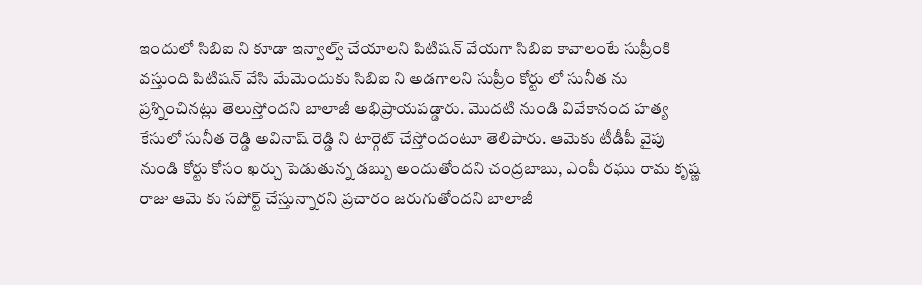ఇందులో సిబిఐ ని కూడా ఇన్వాల్వ్ చేయాలని పిటిషన్ వేయగా సిబిఐ కావాలంటే సుప్రీంకి వస్తుంది పిటిషన్ వేసి మేమెందుకు సిబిఐ ని అడగాలని సుప్రీం కోర్టు లో సునీత ను ప్రశ్నించినట్లు తెలుస్తోందని బాలాజీ అభిప్రాయపడ్డారు. మొదటి నుండి వివేకానంద హత్య కేసులో సునీత రెడ్డి అవినాష్ రెడ్డి ని టార్గెట్ చేస్తోందంటూ తెలిపారు. ఆమెకు టీడీపీ వైపు నుండి కోర్టు కోసం ఖర్చు పెడుతున్న డబ్బు అందుతోందని చంద్రబాబు, ఎంపీ రఘు రామ కృష్ణ రాజు ఆమె కు సపోర్ట్ చేస్తున్నారని ప్రచారం జరుగుతోందని బాలాజీ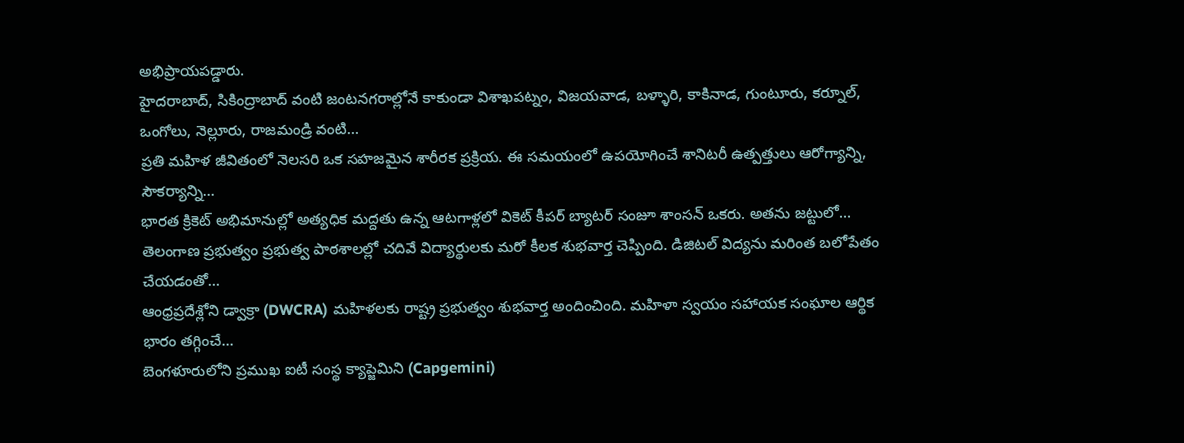అభిప్రాయపడ్డారు.
హైదరాబాద్, సికింద్రాబాద్ వంటి జంటనగరాల్లోనే కాకుండా విశాఖపట్నం, విజయవాడ, బళ్ళారి, కాకినాడ, గుంటూరు, కర్నూల్, ఒంగోలు, నెల్లూరు, రాజమండ్రి వంటి…
ప్రతి మహిళ జీవితంలో నెలసరి ఒక సహజమైన శారీరక ప్రక్రియ. ఈ సమయంలో ఉపయోగించే శానిటరీ ఉత్పత్తులు ఆరోగ్యాన్ని, సౌకర్యాన్ని…
భారత క్రికెట్ అభిమానుల్లో అత్యధిక మద్దతు ఉన్న ఆటగాళ్లలో వికెట్ కీపర్ బ్యాటర్ సంజూ శాంసన్ ఒకరు. అతను జట్టులో…
తెలంగాణ ప్రభుత్వం ప్రభుత్వ పాఠశాలల్లో చదివే విద్యార్థులకు మరో కీలక శుభవార్త చెప్పింది. డిజిటల్ విద్యను మరింత బలోపేతం చేయడంతో…
ఆంధ్రప్రదేశ్లోని డ్వాక్రా (DWCRA) మహిళలకు రాష్ట్ర ప్రభుత్వం శుభవార్త అందించింది. మహిళా స్వయం సహాయక సంఘాల ఆర్థిక భారం తగ్గించే…
బెంగళూరులోని ప్రముఖ ఐటీ సంస్థ క్యాప్జెమిని (Capgemini)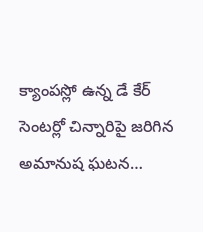క్యాంపస్లో ఉన్న డే కేర్ సెంటర్లో చిన్నారిపై జరిగిన అమానుష ఘటన…